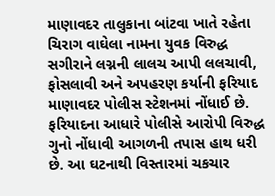માણાવદર તાલુકાના બાંટવા ખાતે રહેતા ચિરાગ વાઘેલા નામના યુવક વિરુદ્ધ સગીરાને લગ્નની લાલચ આપી લલચાવી, ફોસલાવી અને અપહરણ કર્યાની ફરિયાદ માણાવદર પોલીસ સ્ટેશનમાં નોંધાઈ છે. ફરિયાદના આધારે પોલીસે આરોપી વિરુદ્ધ ગુનો નોંધાવી આગળની તપાસ હાથ ધરી છે. આ ઘટનાથી વિસ્તારમાં ચકચાર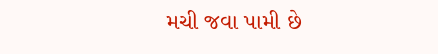મચી જવા પામી છે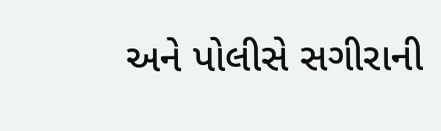અને પોલીસે સગીરાની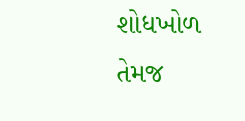શોધખોળ તેમજ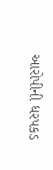આરોપીની ધરપકડ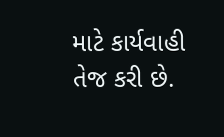માટે કાર્યવાહી તેજ કરી છે.